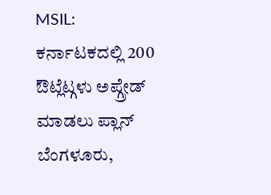MSIL: ಕರ್ನಾಟಕದಲ್ಲಿ 200 ಔಟ್ಲೆಟ್ಗಳು ಅಪ್ಗ್ರೇಡ್ ಮಾಡಲು ಪ್ಲಾನ್
ಬೆಂಗಳೂರು,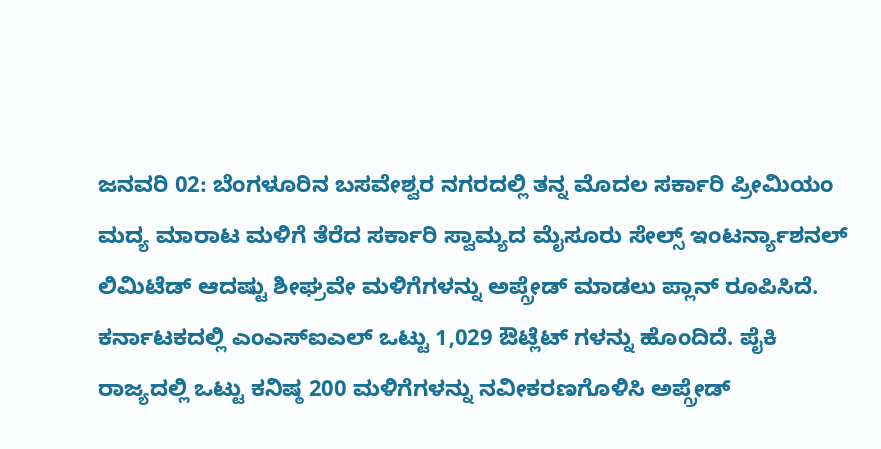ಜನವರಿ 02: ಬೆಂಗಳೂರಿನ ಬಸವೇಶ್ವರ ನಗರದಲ್ಲಿ ತನ್ನ ಮೊದಲ ಸರ್ಕಾರಿ ಪ್ರೀಮಿಯಂ ಮದ್ಯ ಮಾರಾಟ ಮಳಿಗೆ ತೆರೆದ ಸರ್ಕಾರಿ ಸ್ವಾಮ್ಯದ ಮೈಸೂರು ಸೇಲ್ಸ್ ಇಂಟರ್ನ್ಯಾಶನಲ್ ಲಿಮಿಟೆಡ್ ಆದಷ್ಟು ಶೀಘ್ರವೇ ಮಳಿಗೆಗಳನ್ನು ಅಪ್ಗ್ರೇಡ್ ಮಾಡಲು ಪ್ಲಾನ್ ರೂಪಿಸಿದೆ.
ಕರ್ನಾಟಕದಲ್ಲಿ ಎಂಎಸ್ಐಎಲ್ ಒಟ್ಟು 1,029 ಔಟ್ಲೆಟ್ ಗಳನ್ನು ಹೊಂದಿದೆ. ಪೈಕಿ ರಾಜ್ಯದಲ್ಲಿ ಒಟ್ಟು ಕನಿಷ್ಠ 200 ಮಳಿಗೆಗಳನ್ನು ನವೀಕರಣಗೊಳಿಸಿ ಅಪ್ಗ್ರೇಡ್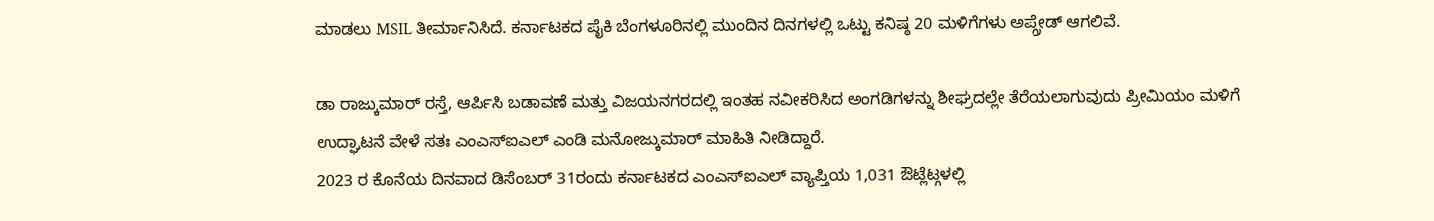ಮಾಡಲು MSIL ತೀರ್ಮಾನಿಸಿದೆ. ಕರ್ನಾಟಕದ ಪೈಕಿ ಬೆಂಗಳೂರಿನಲ್ಲಿ ಮುಂದಿನ ದಿನಗಳಲ್ಲಿ ಒಟ್ಟು ಕನಿಷ್ಠ 20 ಮಳಿಗೆಗಳು ಅಪ್ಗ್ರೇಡ್ ಆಗಲಿವೆ.

ಡಾ ರಾಜ್ಕುಮಾರ್ ರಸ್ತೆ, ಆರ್ಪಿಸಿ ಬಡಾವಣೆ ಮತ್ತು ವಿಜಯನಗರದಲ್ಲಿ ಇಂತಹ ನವೀಕರಿಸಿದ ಅಂಗಡಿಗಳನ್ನು ಶೀಘ್ರದಲ್ಲೇ ತೆರೆಯಲಾಗುವುದು ಪ್ರೀಮಿಯಂ ಮಳಿಗೆ ಉದ್ಘಾಟನೆ ವೇಳೆ ಸತಃ ಎಂಎಸ್ಐಎಲ್ ಎಂಡಿ ಮನೋಜ್ಕುಮಾರ್ ಮಾಹಿತಿ ನೀಡಿದ್ದಾರೆ.
2023 ರ ಕೊನೆಯ ದಿನವಾದ ಡಿಸೆಂಬರ್ 31ರಂದು ಕರ್ನಾಟಕದ ಎಂಎಸ್ಐಎಲ್ ವ್ಯಾಪ್ತಿಯ 1,031 ಔಟ್ಲೆಟ್ಗಳಲ್ಲಿ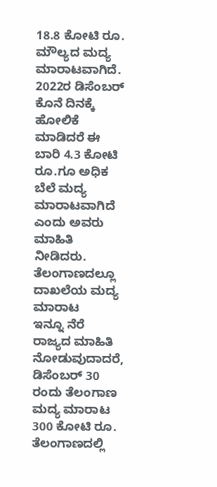18.8 ಕೋಟಿ ರೂ. ಮೌಲ್ಯದ ಮದ್ಯ ಮಾರಾಟವಾಗಿದೆ. 2022ರ ಡಿಸೆಂಬರ್ ಕೊನೆ ದಿನಕ್ಕೆ ಹೋಲಿಕೆ ಮಾಡಿದರೆ ಈ ಬಾರಿ 4.3 ಕೋಟಿ ರೂ.ಗೂ ಅಧಿಕ ಬೆಲೆ ಮದ್ಯ ಮಾರಾಟವಾಗಿದೆ ಎಂದು ಅವರು ಮಾಹಿತಿ ನೀಡಿದರು.
ತೆಲಂಗಾಣದಲ್ಲೂ ದಾಖಲೆಯ ಮದ್ಯ ಮಾರಾಟ
ಇನ್ನೂ ನೆರೆ ರಾಜ್ಯದ ಮಾಹಿತಿ ನೋಡುವುದಾದರೆ, ಡಿಸೆಂಬರ್ 30 ರಂದು ತೆಲಂಗಾಣ ಮದ್ಯ ಮಾರಾಟ 300 ಕೋಟಿ ರೂ. ತೆಲಂಗಾಣದಲ್ಲಿ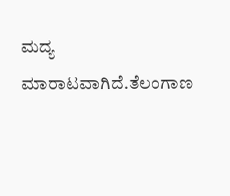ಮದ್ಯ ಮಾರಾಟವಾಗಿದೆ.ತೆಲಂಗಾಣ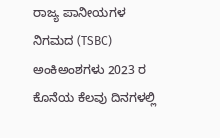ರಾಜ್ಯ ಪಾನೀಯಗಳ ನಿಗಮದ (TSBC) ಅಂಕಿಅಂಶಗಳು 2023 ರ ಕೊನೆಯ ಕೆಲವು ದಿನಗಳಲ್ಲಿ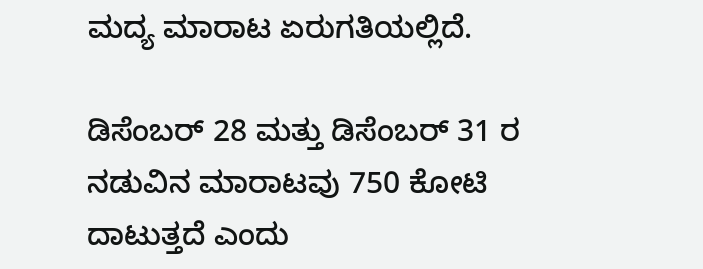ಮದ್ಯ ಮಾರಾಟ ಏರುಗತಿಯಲ್ಲಿದೆ.

ಡಿಸೆಂಬರ್ 28 ಮತ್ತು ಡಿಸೆಂಬರ್ 31 ರ ನಡುವಿನ ಮಾರಾಟವು 750 ಕೋಟಿ ದಾಟುತ್ತದೆ ಎಂದು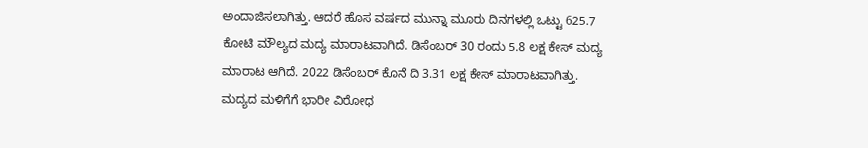ಅಂದಾಜಿಸಲಾಗಿತ್ತು. ಆದರೆ ಹೊಸ ವರ್ಷದ ಮುನ್ನಾ ಮೂರು ದಿನಗಳಲ್ಲಿ ಒಟ್ಟು 625.7 ಕೋಟಿ ಮೌಲ್ಯದ ಮದ್ಯ ಮಾರಾಟವಾಗಿದೆ. ಡಿಸೆಂಬರ್ 30 ರಂದು 5.8 ಲಕ್ಷ ಕೇಸ್ ಮದ್ಯ ಮಾರಾಟ ಆಗಿದೆ. 2022 ಡಿಸೆಂಬರ್ ಕೊನೆ ದಿ 3.31 ಲಕ್ಷ ಕೇಸ್ ಮಾರಾಟವಾಗಿತ್ತು.
ಮದ್ಯದ ಮಳಿಗೆಗೆ ಭಾರೀ ವಿರೋಧ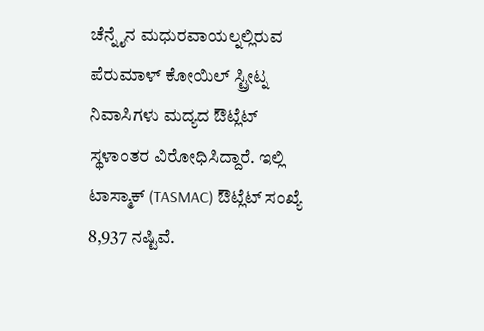ಚೆನ್ನೈನ ಮಧುರವಾಯಲ್ನಲ್ಲಿರುವ ಪೆರುಮಾಳ್ ಕೋಯಿಲ್ ಸ್ಟ್ರೀಟ್ನ ನಿವಾಸಿಗಳು ಮದ್ಯದ ಔಟ್ಲೆಟ್ ಸ್ಥಳಾಂತರ ವಿರೋಧಿಸಿದ್ದಾರೆ. ಇಲ್ಲಿ ಟಾಸ್ಮಾಕ್ (TASMAC) ಔಟ್ಲೆಟ್ ಸಂಖ್ಯೆ 8,937 ನಷ್ಟಿವೆ.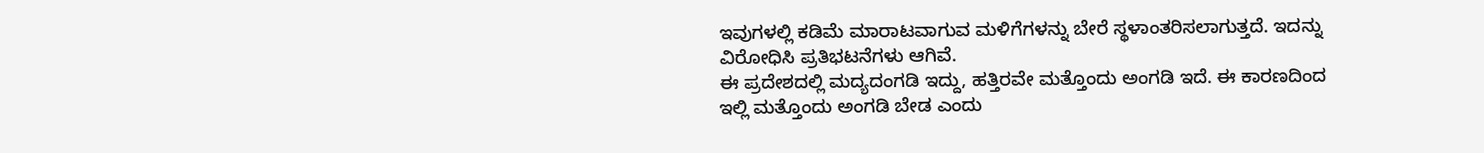ಇವುಗಳಲ್ಲಿ ಕಡಿಮೆ ಮಾರಾಟವಾಗುವ ಮಳಿಗೆಗಳನ್ನು ಬೇರೆ ಸ್ಥಳಾಂತರಿಸಲಾಗುತ್ತದೆ. ಇದನ್ನು ವಿರೋಧಿಸಿ ಪ್ರತಿಭಟನೆಗಳು ಆಗಿವೆ.
ಈ ಪ್ರದೇಶದಲ್ಲಿ ಮದ್ಯದಂಗಡಿ ಇದ್ದು, ಹತ್ತಿರವೇ ಮತ್ತೊಂದು ಅಂಗಡಿ ಇದೆ. ಈ ಕಾರಣದಿಂದ ಇಲ್ಲಿ ಮತ್ತೊಂದು ಅಂಗಡಿ ಬೇಡ ಎಂದು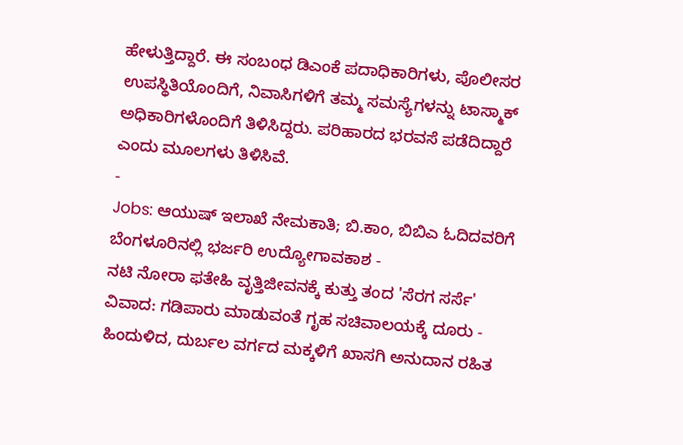ಹೇಳುತ್ತಿದ್ದಾರೆ. ಈ ಸಂಬಂಧ ಡಿಎಂಕೆ ಪದಾಧಿಕಾರಿಗಳು, ಪೊಲೀಸರ ಉಪಸ್ಥಿತಿಯೊಂದಿಗೆ, ನಿವಾಸಿಗಳಿಗೆ ತಮ್ಮ ಸಮಸ್ಯೆಗಳನ್ನು ಟಾಸ್ಮಾಕ್ ಅಧಿಕಾರಿಗಳೊಂದಿಗೆ ತಿಳಿಸಿದ್ದರು. ಪರಿಹಾರದ ಭರವಸೆ ಪಡೆದಿದ್ದಾರೆ ಎಂದು ಮೂಲಗಳು ತಿಳಿಸಿವೆ.
-
Jobs: ಆಯುಷ್ ಇಲಾಖೆ ನೇಮಕಾತಿ; ಬಿ.ಕಾಂ, ಬಿಬಿಎ ಓದಿದವರಿಗೆ ಬೆಂಗಳೂರಿನಲ್ಲಿ ಭರ್ಜರಿ ಉದ್ಯೋಗಾವಕಾಶ -
ನಟಿ ನೋರಾ ಫತೇಹಿ ವೃತ್ತಿಜೀವನಕ್ಕೆ ಕುತ್ತು ತಂದ 'ಸೆರಗ ಸರ್ಸೆ' ವಿವಾದ: ಗಡಿಪಾರು ಮಾಡುವಂತೆ ಗೃಹ ಸಚಿವಾಲಯಕ್ಕೆ ದೂರು -
ಹಿಂದುಳಿದ, ದುರ್ಬಲ ವರ್ಗದ ಮಕ್ಕಳಿಗೆ ಖಾಸಗಿ ಅನುದಾನ ರಹಿತ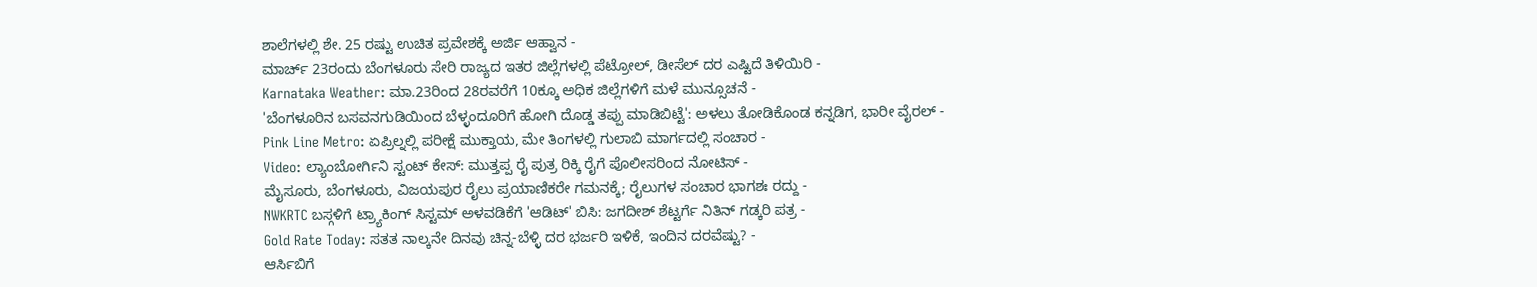ಶಾಲೆಗಳಲ್ಲಿ ಶೇ. 25 ರಷ್ಟು ಉಚಿತ ಪ್ರವೇಶಕ್ಕೆ ಅರ್ಜಿ ಆಹ್ವಾನ -
ಮಾರ್ಚ್ 23ರಂದು ಬೆಂಗಳೂರು ಸೇರಿ ರಾಜ್ಯದ ಇತರ ಜಿಲ್ಲೆಗಳಲ್ಲಿ ಪೆಟ್ರೋಲ್, ಡೀಸೆಲ್ ದರ ಎಷ್ಟಿದೆ ತಿಳಿಯಿರಿ -
Karnataka Weather: ಮಾ.23ರಿಂದ 28ರವರೆಗೆ 10ಕ್ಕೂ ಅಧಿಕ ಜಿಲ್ಲೆಗಳಿಗೆ ಮಳೆ ಮುನ್ಸೂಚನೆ -
'ಬೆಂಗಳೂರಿನ ಬಸವನಗುಡಿಯಿಂದ ಬೆಳ್ಳಂದೂರಿಗೆ ಹೋಗಿ ದೊಡ್ಡ ತಪ್ಪು ಮಾಡಿಬಿಟ್ಟೆ': ಅಳಲು ತೋಡಿಕೊಂಡ ಕನ್ನಡಿಗ, ಭಾರೀ ವೈರಲ್ -
Pink Line Metro: ಏಪ್ರಿಲ್ನಲ್ಲಿ ಪರೀಕ್ಷೆ ಮುಕ್ತಾಯ, ಮೇ ತಿಂಗಳಲ್ಲಿ ಗುಲಾಬಿ ಮಾರ್ಗದಲ್ಲಿ ಸಂಚಾರ -
Video: ಲ್ಯಾಂಬೋರ್ಗಿನಿ ಸ್ಟಂಟ್ ಕೇಸ್: ಮುತ್ತಪ್ಪ ರೈ ಪುತ್ರ ರಿಕ್ಕಿ ರೈಗೆ ಪೊಲೀಸರಿಂದ ನೋಟಿಸ್ -
ಮೈಸೂರು, ಬೆಂಗಳೂರು, ವಿಜಯಪುರ ರೈಲು ಪ್ರಯಾಣಿಕರೇ ಗಮನಕ್ಕೆ; ರೈಲುಗಳ ಸಂಚಾರ ಭಾಗಶಃ ರದ್ದು -
NWKRTC ಬಸ್ಗಳಿಗೆ ಟ್ರ್ಯಾಕಿಂಗ್ ಸಿಸ್ಟಮ್ ಅಳವಡಿಕೆಗೆ 'ಆಡಿಟ್' ಬಿಸಿ: ಜಗದೀಶ್ ಶೆಟ್ಟರ್ಗೆ ನಿತಿನ್ ಗಡ್ಕರಿ ಪತ್ರ -
Gold Rate Today: ಸತತ ನಾಲ್ಕನೇ ದಿನವು ಚಿನ್ನ-ಬೆಳ್ಳಿ ದರ ಭರ್ಜರಿ ಇಳಿಕೆ, ಇಂದಿನ ದರವೆಷ್ಟು? -
ಆರ್ಸಿಬಿಗೆ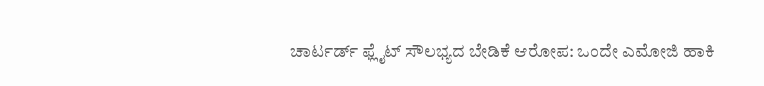ಚಾರ್ಟರ್ಡ್ ಫ್ಲೈಟ್ ಸೌಲಭ್ಯದ ಬೇಡಿಕೆ ಆರೋಪ: ಒಂದೇ ಎಮೋಜಿ ಹಾಕಿ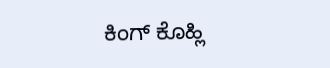ಕಿಂಗ್ ಕೊಹ್ಲಿ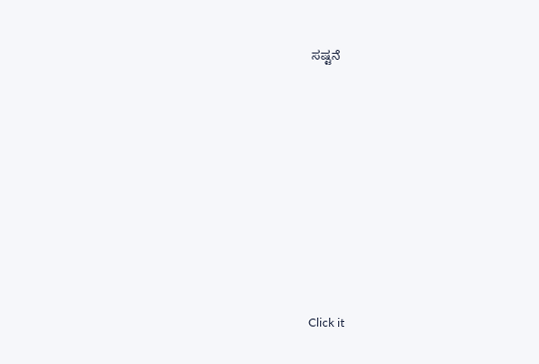ಸಷ್ಟನೆ












Click it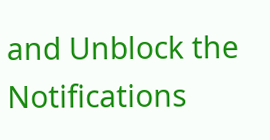and Unblock the Notifications